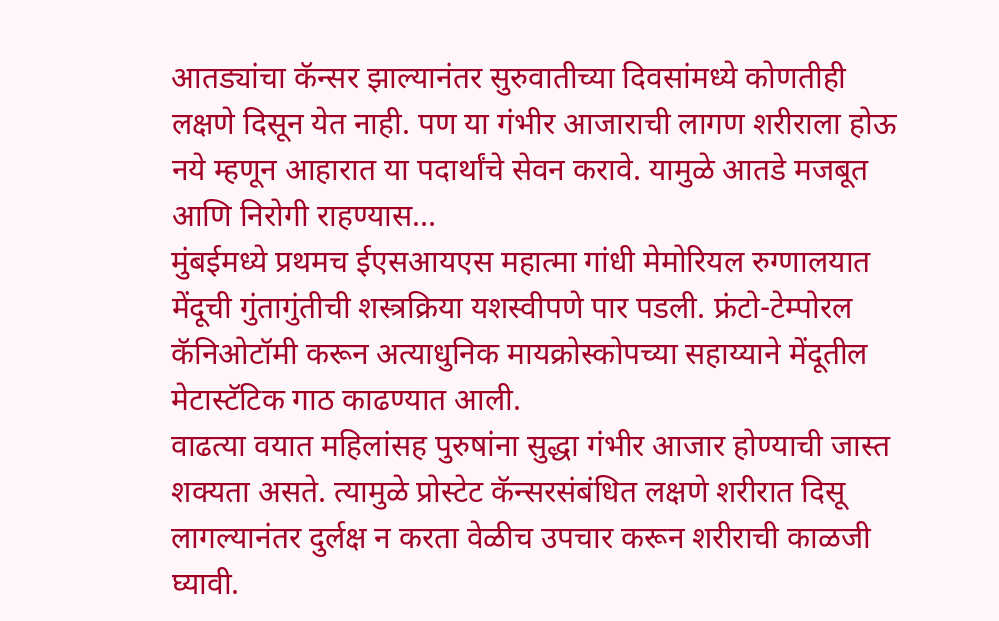आतड्यांचा कॅन्सर झाल्यानंतर सुरुवातीच्या दिवसांमध्ये कोणतीही लक्षणे दिसून येत नाही. पण या गंभीर आजाराची लागण शरीराला होऊ नये म्हणून आहारात या पदार्थांचे सेवन करावे. यामुळे आतडे मजबूत आणि निरोगी राहण्यास…
मुंबईमध्ये प्रथमच ईएसआयएस महात्मा गांधी मेमोरियल रुग्णालयात मेंदूची गुंतागुंतीची शस्त्रक्रिया यशस्वीपणे पार पडली. फ्रंटो-टेम्पोरल कॅनिओटॉमी करून अत्याधुनिक मायक्रोस्कोपच्या सहाय्याने मेंदूतील मेटास्टॅटिक गाठ काढण्यात आली.
वाढत्या वयात महिलांसह पुरुषांना सुद्धा गंभीर आजार होण्याची जास्त शक्यता असते. त्यामुळे प्रोस्टेट कॅन्सरसंबंधित लक्षणे शरीरात दिसू लागल्यानंतर दुर्लक्ष न करता वेळीच उपचार करून शरीराची काळजी घ्यावी.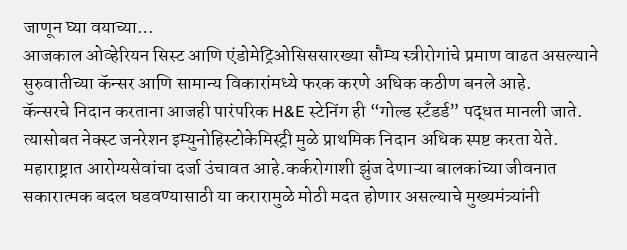जाणून घ्या वयाच्या…
आजकाल ओव्हेरियन सिस्ट आणि एंडोमेट्रिओसिससारख्या सौम्य स्त्रीरोगांचे प्रमाण वाढत असल्याने सुरुवातीच्या कॅन्सर आणि सामान्य विकारांमध्ये फरक करणे अधिक कठीण बनले आहे.
कॅन्सरचे निदान करताना आजही पारंपरिक H&E स्टेनिंग ही “गोल्ड स्टँडर्ड” पद्धत मानली जाते. त्यासोबत नेक्स्ट जनरेशन इम्युनोहिस्टोकेमिस्ट्री मुळे प्राथमिक निदान अधिक स्पष्ट करता येते.
महाराष्ट्रात आरोग्यसेवांचा दर्जा उंचावत आहे.कर्करोगाशी झुंज देणाऱ्या बालकांच्या जीवनात सकारात्मक बदल घडवण्यासाठी या करारामुळे मोठी मदत होणार असल्याचे मुख्यमंत्र्यांनी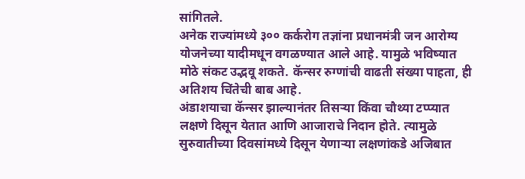सांगितले.
अनेक राज्यांमध्ये ३०० कर्करोग तज्ञांना प्रधानमंत्री जन आरोग्य योजनेच्या यादीमधून वगळण्यात आले आहे. यामुळे भविष्यात मोठे संकट उद्भवू शकते. कॅन्सर रुग्णांची वाढती संख्या पाहता, ही अतिशय चिंतेची बाब आहे.
अंडाशयाचा कॅन्सर झाल्यानंतर तिसऱ्या किंवा चौथ्या टप्प्यात लक्षणे दिसून येतात आणि आजाराचे निदान होते. त्यामुळे सुरुवातीच्या दिवसांमध्ये दिसून येणाऱ्या लक्षणांकडे अजिबात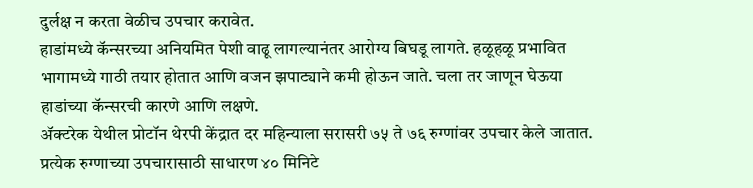दुर्लक्ष न करता वेळीच उपचार करावेत.
हाडांमध्ये कॅन्सरच्या अनियमित पेशी वाढू लागल्यानंतर आरोग्य बिघडू लागते. हळूहळू प्रभावित भागामध्ये गाठी तयार होतात आणि वजन झपाट्याने कमी होऊन जाते. चला तर जाणून घेऊया हाडांच्या कॅन्सरची कारणे आणि लक्षणे.
ॲक्टरेक येथील प्रोटॉन थेरपी केंद्रात दर महिन्याला सरासरी ७५ ते ७६ रुग्णांवर उपचार केले जातात. प्रत्येक रुग्णाच्या उपचारासाठी साधारण ४० मिनिटे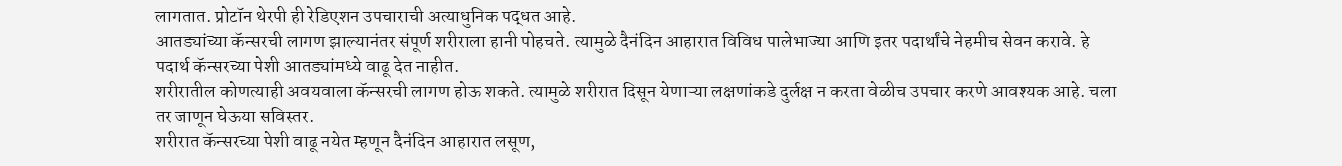लागतात. प्रोटॉन थेरपी ही रेडिएशन उपचाराची अत्याधुनिक पद्धत आहे.
आतड्यांच्या कॅन्सरची लागण झाल्यानंतर संपूर्ण शरीराला हानी पोहचते. त्यामुळे दैनंदिन आहारात विविध पालेभाज्या आणि इतर पदार्थांचे नेहमीच सेवन करावे. हे पदार्थ कॅन्सरच्या पेशी आतड्यांमध्ये वाढू देत नाहीत.
शरीरातील कोणत्याही अवयवाला कॅन्सरची लागण होऊ शकते. त्यामुळे शरीरात दिसून येणाऱ्या लक्षणांकडे दुर्लक्ष न करता वेळीच उपचार करणे आवश्यक आहे. चला तर जाणून घेऊया सविस्तर.
शरीरात कॅन्सरच्या पेशी वाढू नयेत म्हणून दैनंदिन आहारात लसूण,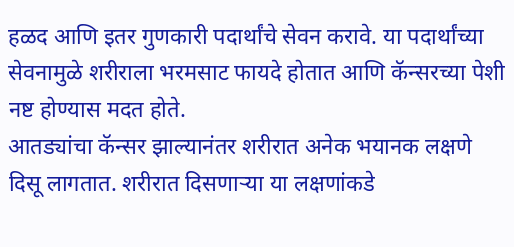हळद आणि इतर गुणकारी पदार्थांचे सेवन करावे. या पदार्थांच्या सेवनामुळे शरीराला भरमसाट फायदे होतात आणि कॅन्सरच्या पेशी नष्ट होण्यास मदत होते.
आतड्यांचा कॅन्सर झाल्यानंतर शरीरात अनेक भयानक लक्षणे दिसू लागतात. शरीरात दिसणाऱ्या या लक्षणांकडे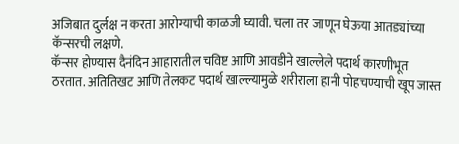अजिबात दुर्लक्ष न करता आरोग्याची काळजी घ्यावी. चला तर जाणून घेऊया आतड्यांच्या कॅन्सरची लक्षणे.
कॅन्सर होण्यास दैनंदिन आहारातील चविष्ट आणि आवडीने खाल्लेले पदार्थ कारणीभूत ठरतात. अतितिखट आणि तेलकट पदार्थ खाल्ल्यामुळे शरीराला हानी पोहचण्याची खूप जास्त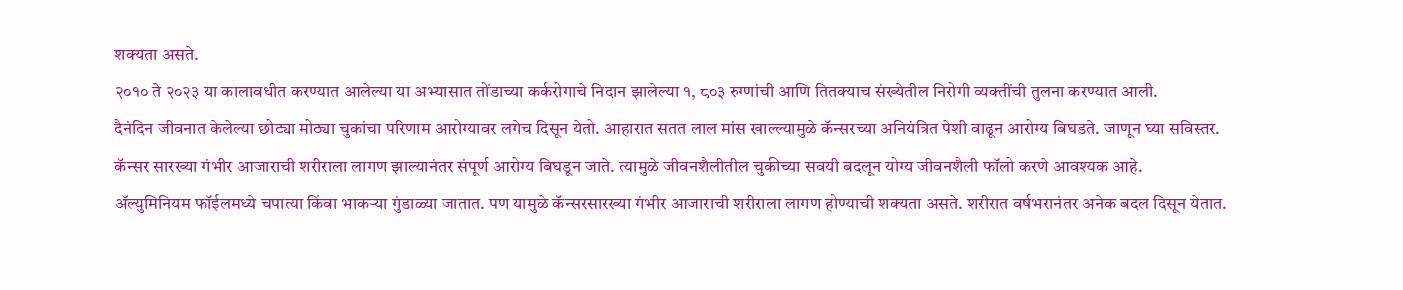शक्यता असते.
२०१० ते २०२३ या कालावधीत करण्यात आलेल्या या अभ्यासात तोंडाच्या कर्करोगाचे निदान झालेल्या १, ८०३ रुग्णांची आणि तितक्याच संख्येतील निरोगी व्यक्तींची तुलना करण्यात आली.
दैनंदिन जीवनात केलेल्या छोट्या मोठ्या चुकांचा परिणाम आरोग्यावर लगेच दिसून येतो. आहारात सतत लाल मांस खाल्ल्यामुळे कॅन्सरच्या अनियंत्रित पेशी वाढून आरोग्य बिघडते. जाणून घ्या सविस्तर.
कॅन्सर सारख्या गंभीर आजाराची शरीराला लागण झाल्यानंतर संपूर्ण आरोग्य बिघडून जाते. त्यामुळे जीवनशैलीतील चुकीच्या सवयी बदलून योग्य जीवनशैली फॉलो करणे आवश्यक आहे.
ॲल्युमिनियम फॉईलमध्ये चपात्या किंवा भाकऱ्या गुंडाळ्या जातात. पण यामुळे कॅन्सरसारख्या गंभीर आजाराची शरीराला लागण होण्याची शक्यता असते. शरीरात वर्षभरानंतर अनेक बदल दिसून येतात.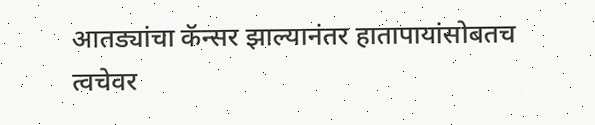आतड्यांचा कॅन्सर झाल्यानंतर हातापायांसोबतच त्वचेवर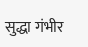सुद्धा गंभीर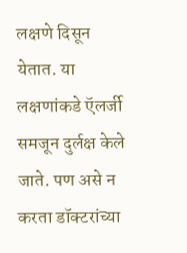लक्षणे दिसून येतात. या लक्षणांकडे ऍलर्जी समजून दुर्लक्ष केले जाते. पण असे न करता डॉक्टरांच्या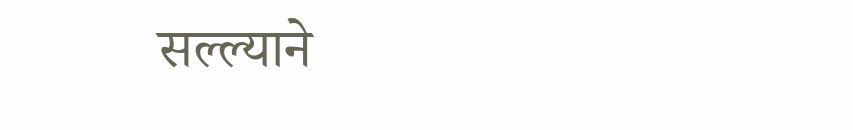सल्ल्याने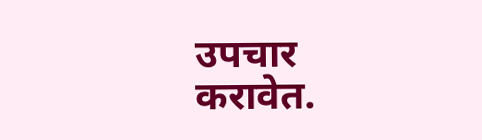उपचार करावेत.